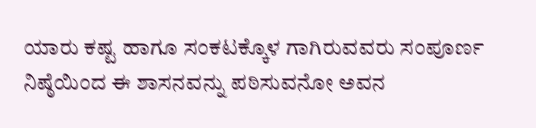ಯಾರು ಕಷ್ಟ ಹಾಗೂ ಸಂಕಟಕ್ಕೊಳ ಗಾಗಿರುವವರು ಸಂಪೂರ್ಣ ನಿಷ್ಠೆಯಿಂದ ಈ ಶಾಸನವನ್ನು ಪಠಿಸುವನೋ ಅವನ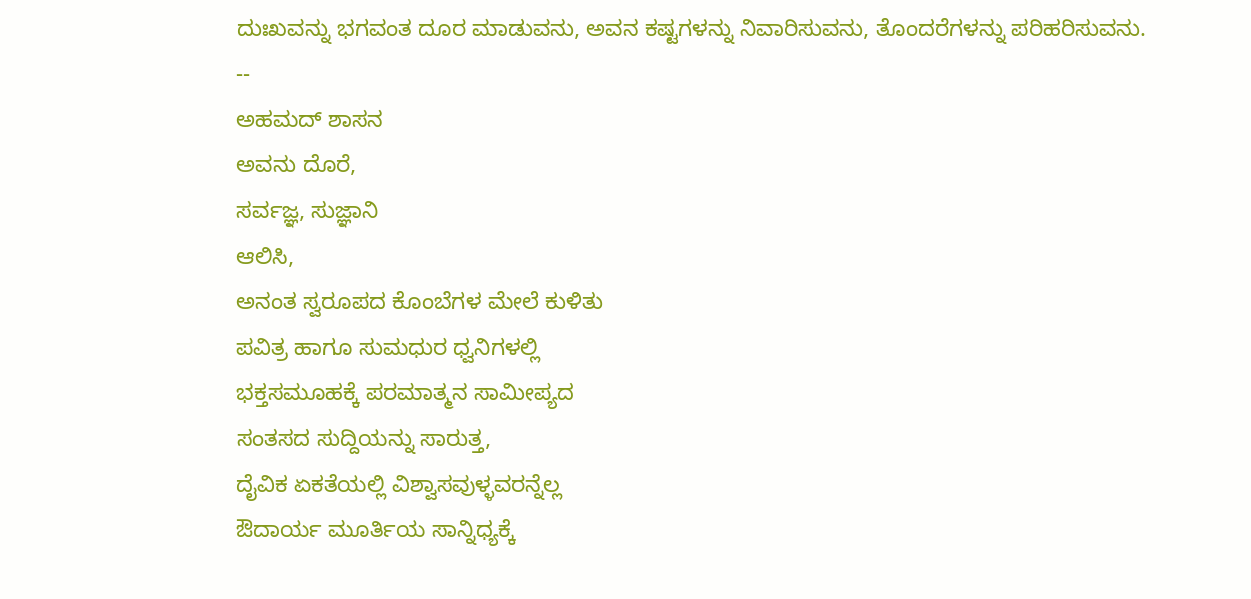ದುಃಖವನ್ನು ಭಗವಂತ ದೂರ ಮಾಡುವನು, ಅವನ ಕಷ್ಟಗಳನ್ನು ನಿವಾರಿಸುವನು, ತೊಂದರೆಗಳನ್ನು ಪರಿಹರಿಸುವನು.
--
ಅಹಮದ್ ಶಾಸನ
ಅವನು ದೊರೆ,
ಸರ್ವಜ್ಞ, ಸುಜ್ಞಾನಿ
ಆಲಿಸಿ,
ಅನಂತ ಸ್ವರೂಪದ ಕೊಂಬೆಗಳ ಮೇಲೆ ಕುಳಿತು
ಪವಿತ್ರ ಹಾಗೂ ಸುಮಧುರ ಧ್ವನಿಗಳಲ್ಲಿ
ಭಕ್ತಸಮೂಹಕ್ಕೆ ಪರಮಾತ್ಮನ ಸಾಮೀಪ್ಯದ
ಸಂತಸದ ಸುದ್ದಿಯನ್ನು ಸಾರುತ್ತ,
ದೈವಿಕ ಏಕತೆಯಲ್ಲಿ ವಿಶ್ವಾಸವುಳ್ಳವರನ್ನೆಲ್ಲ
ಔದಾರ್ಯ ಮೂರ್ತಿಯ ಸಾನ್ನಿಧ್ಯಕ್ಕೆ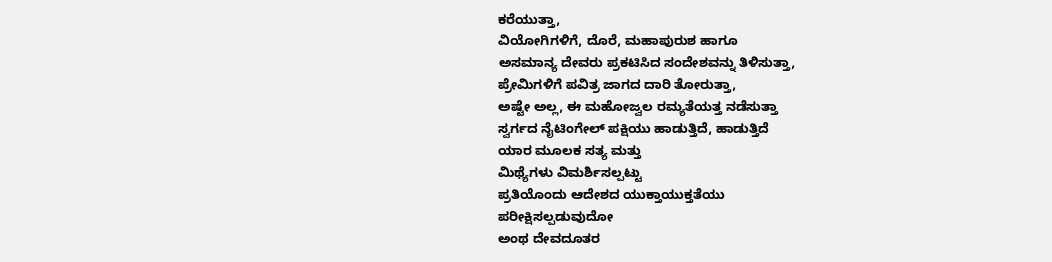ಕರೆಯುತ್ತಾ,
ವಿಯೋಗಿಗಳಿಗೆ, ದೊರೆ, ಮಹಾಪುರುಶ ಹಾಗೂ
ಅಸಮಾನ್ಯ ದೇವರು ಪ್ರಕಟಿಸಿದ ಸಂದೇಶವನ್ನು ತಿಳಿಸುತ್ತಾ,
ಪ್ರೇಮಿಗಳಿಗೆ ಪವಿತ್ರ ಜಾಗದ ದಾರಿ ತೋರುತ್ತಾ,
ಅಷ್ಟೇ ಅಲ್ಲ, ಈ ಮಹೋಜ್ವಲ ರಮ್ಯತೆಯತ್ತ ನಡೆಸುತ್ತಾ
ಸ್ವರ್ಗದ ನೈಟಿಂಗೇಲ್ ಪಕ್ಷಿಯು ಹಾಡುತ್ತಿದೆ, ಹಾಡುತ್ತಿದೆ
ಯಾರ ಮೂಲಕ ಸತ್ಯ ಮತ್ತು
ಮಿಥ್ಯೆಗಳು ವಿಮರ್ಶಿಸಲ್ಪಟ್ಟು
ಪ್ರತಿಯೊಂದು ಆದೇಶದ ಯುಕ್ತಾಯುಕ್ತತೆಯು
ಪರೀಕ್ಷಿಸಲ್ಪಡುವುದೋ
ಅಂಥ ದೇವದೂತರ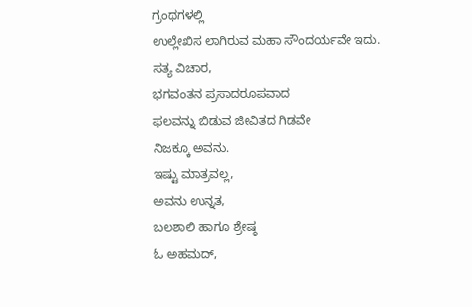ಗ್ರಂಥಗಳಲ್ಲಿ
ಉಲ್ಲೇಖಿಸ ಲಾಗಿರುವ ಮಹಾ ಸೌಂದರ್ಯವೇ ಇದು.
ಸತ್ಯ ವಿಚಾರ,
ಭಗವಂತನ ಪ್ರಸಾದರೂಪವಾದ
ಫಲವನ್ನು ಬಿಡುವ ಜೀವಿತದ ಗಿಡವೇ
ನಿಜಕ್ಕೂ ಅವನು.
ಇಷ್ಟು ಮಾತ್ರವಲ್ಲ,
ಅವನು ಉನ್ನತ,
ಬಲಶಾಲಿ ಹಾಗೂ ಶ್ರೇಷ್ಠ
ಓ ಅಹಮದ್,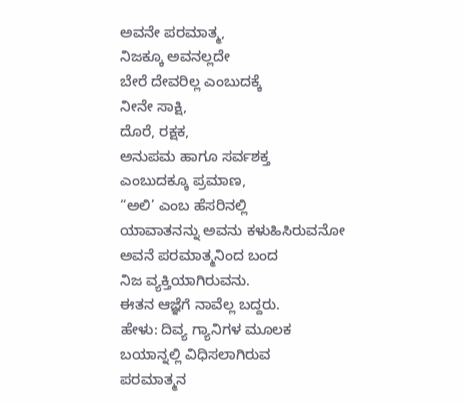ಅವನೇ ಪರಮಾತ್ಮ,
ನಿಜಕ್ಕೂ ಅವನಲ್ಲದೇ
ಬೇರೆ ದೇವರಿಲ್ಲ ಎಂಬುದಕ್ಕೆ
ನೀನೇ ಸಾಕ್ಷಿ,
ದೊರೆ, ರಕ್ಷಕ,
ಅನುಪಮ ಹಾಗೂ ಸರ್ವಶಕ್ತ
ಎಂಬುದಕ್ಕೂ ಪ್ರಮಾಣ,
“ಅಲಿ’ ಎಂಬ ಹೆಸರಿನಲ್ಲಿ
ಯಾವಾತನನ್ನು ಅವನು ಕಳುಹಿಸಿರುವನೋ
ಅವನೆ ಪರಮಾತ್ಮನಿಂದ ಬಂದ
ನಿಜ ವ್ಯಕ್ತಿಯಾಗಿರುವನು.
ಈತನ ಆಜ್ಞೆಗೆ ನಾವೆಲ್ಲ ಬದ್ದರು.
ಹೇಳು: ದಿವ್ಯ ಗ್ಯಾನಿಗಳ ಮೂಲಕ
ಬಯಾನ್ನಲ್ಲಿ ವಿಧಿಸಲಾಗಿರುವ
ಪರಮಾತ್ಮನ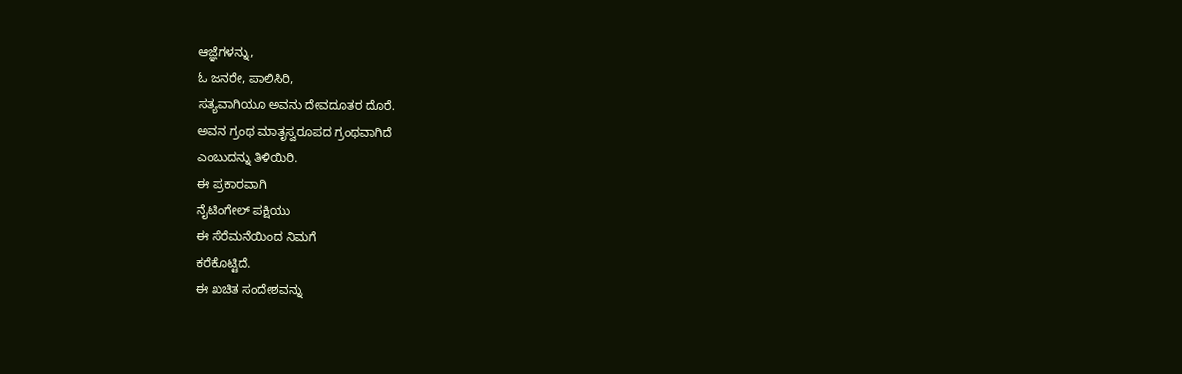ಆಜ್ಞೆಗಳನ್ನು,
ಓ ಜನರೇ, ಪಾಲಿಸಿರಿ,
ಸತ್ಯವಾಗಿಯೂ ಅವನು ದೇವದೂತರ ದೊರೆ.
ಅವನ ಗ್ರಂಥ ಮಾತೃಸ್ವರೂಪದ ಗ್ರಂಥವಾಗಿದೆ
ಎಂಬುದನ್ನು ತಿಳಿಯಿರಿ.
ಈ ಪ್ರಕಾರವಾಗಿ
ನೈಟಿಂಗೇಲ್ ಪಕ್ಷಿಯು
ಈ ಸೆರೆಮನೆಯಿಂದ ನಿಮಗೆ
ಕರೆಕೊಟ್ಟಿದೆ.
ಈ ಖಚಿತ ಸಂದೇಶವನ್ನು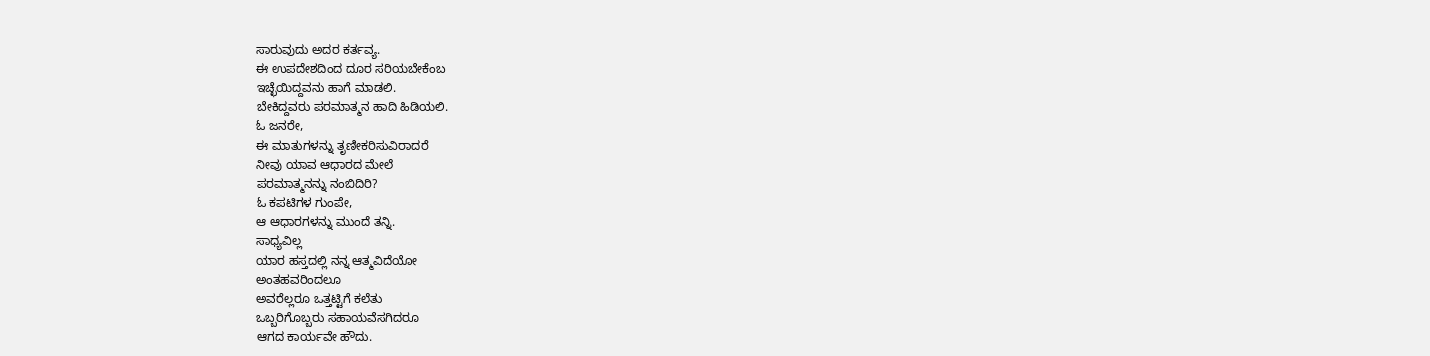ಸಾರುವುದು ಅದರ ಕರ್ತವ್ಯ.
ಈ ಉಪದೇಶದಿಂದ ದೂರ ಸರಿಯಬೇಕೆಂಬ
ಇಚ್ಛೆಯಿದ್ದವನು ಹಾಗೆ ಮಾಡಲಿ.
ಬೇಕಿದ್ದವರು ಪರಮಾತ್ಮನ ಹಾದಿ ಹಿಡಿಯಲಿ.
ಓ ಜನರೇ,
ಈ ಮಾತುಗಳನ್ನು ತೃಣೀಕರಿಸುವಿರಾದರೆ
ನೀವು ಯಾವ ಆಧಾರದ ಮೇಲೆ
ಪರಮಾತ್ಮನನ್ನು ನಂಬಿದಿರಿ?
ಓ ಕಪಟಿಗಳ ಗುಂಪೇ,
ಆ ಆಧಾರಗಳನ್ನು ಮುಂದೆ ತನ್ನಿ.
ಸಾಧ್ಯವಿಲ್ಲ
ಯಾರ ಹಸ್ತದಲ್ಲಿ ನನ್ನ ಆತ್ಮವಿದೆಯೋ
ಅಂತಹವರಿಂದಲೂ
ಅವರೆಲ್ಲರೂ ಒತ್ತಟ್ಟಿಗೆ ಕಲೆತು
ಒಬ್ಬರಿಗೊಬ್ಬರು ಸಹಾಯವೆಸಗಿದರೂ
ಆಗದ ಕಾರ್ಯವೇ ಹೌದು.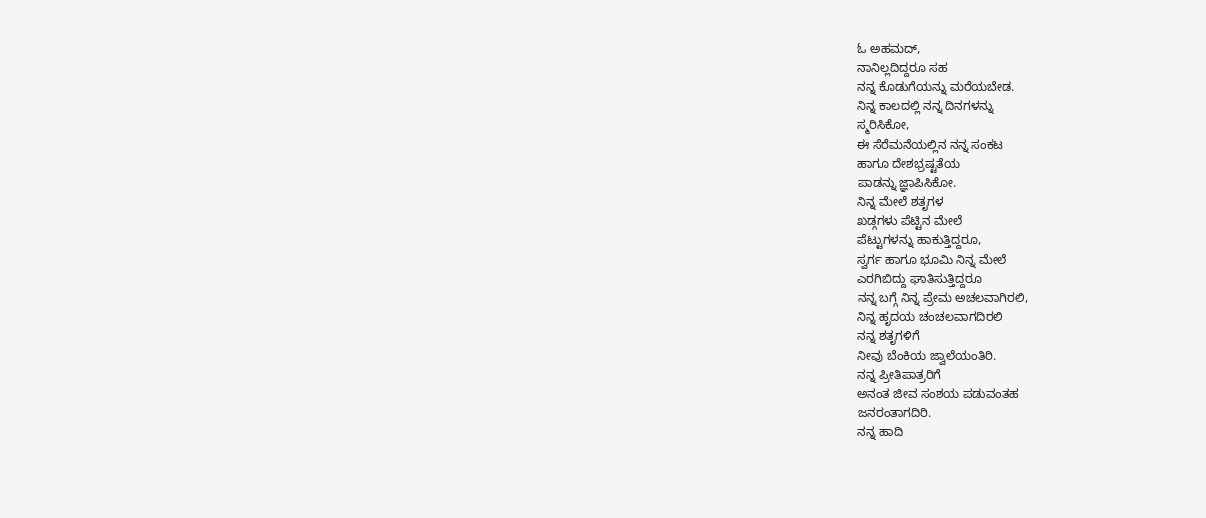ಓ ಅಹಮದ್,
ನಾನಿಲ್ಲದಿದ್ದರೂ ಸಹ
ನನ್ನ ಕೊಡುಗೆಯನ್ನು ಮರೆಯಬೇಡ.
ನಿನ್ನ ಕಾಲದಲ್ಲಿ ನನ್ನ ದಿನಗಳನ್ನು
ಸ್ಮರಿಸಿಕೋ,
ಈ ಸೆರೆಮನೆಯಲ್ಲಿನ ನನ್ನ ಸಂಕಟ
ಹಾಗೂ ದೇಶಭ್ರಷ್ಟತೆಯ
ಪಾಡನ್ನು ಜ್ಞಾಪಿಸಿಕೋ.
ನಿನ್ನ ಮೇಲೆ ಶತೃಗಳ
ಖಡ್ಗಗಳು ಪೆಟ್ಟಿನ ಮೇಲೆ
ಪೆಟ್ಟುಗಳನ್ನು ಹಾಕುತ್ತಿದ್ದರೂ,
ಸ್ವರ್ಗ ಹಾಗೂ ಭೂಮಿ ನಿನ್ನ ಮೇಲೆ
ಎರಗಿಬಿದ್ದು ಘಾತಿಸುತ್ತಿದ್ದರೂ
ನನ್ನ ಬಗ್ಗೆ ನಿನ್ನ ಪ್ರೇಮ ಅಚಲವಾಗಿರಲಿ,
ನಿನ್ನ ಹೃದಯ ಚಂಚಲವಾಗದಿರಲಿ
ನನ್ನ ಶತೃಗಳಿಗೆ
ನೀವು ಬೆಂಕಿಯ ಜ್ವಾಲೆಯಂತಿರಿ.
ನನ್ನ ಪ್ರೀತಿಪಾತ್ರರಿಗೆ
ಅನಂತ ಜೀವ ಸಂಶಯ ಪಡುವಂತಹ
ಜನರಂತಾಗದಿರಿ.
ನನ್ನ ಹಾದಿ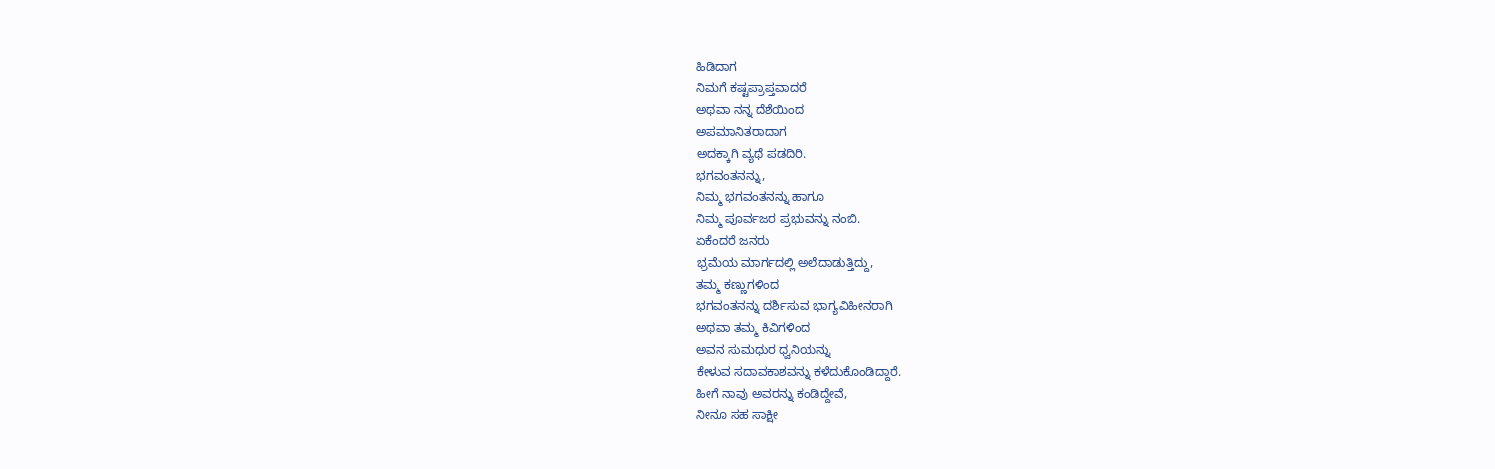ಹಿಡಿದಾಗ
ನಿಮಗೆ ಕಷ್ಟಪ್ರಾಪ್ತವಾದರೆ
ಅಥವಾ ನನ್ನ ದೆಶೆಯಿಂದ
ಅಪಮಾನಿತರಾದಾಗ
ಅದಕ್ಕಾಗಿ ವ್ಯಥೆ ಪಡದಿರಿ.
ಭಗವಂತನನ್ನು,
ನಿಮ್ಮ ಭಗವಂತನನ್ನು ಹಾಗೂ
ನಿಮ್ಮ ಪೂರ್ವಜರ ಪ್ರಭುವನ್ನು ನಂಬಿ.
ಏಕೆಂದರೆ ಜನರು
ಭ್ರಮೆಯ ಮಾರ್ಗದಲ್ಲಿ ಅಲೆದಾಡುತ್ತಿದ್ದು,
ತಮ್ಮ ಕಣ್ಣುಗಳಿಂದ
ಭಗವಂತನನ್ನು ದರ್ಶಿಸುವ ಭಾಗ್ಯವಿಹೀನರಾಗಿ
ಅಥವಾ ತಮ್ಮ ಕಿವಿಗಳಿಂದ
ಅವನ ಸುಮಧುರ ಧ್ವನಿಯನ್ನು
ಕೇಳುವ ಸದಾವಕಾಶವನ್ನು ಕಳೆದುಕೊಂಡಿದ್ದಾರೆ.
ಹೀಗೆ ನಾವು ಅವರನ್ನು ಕಂಡಿದ್ದೇವೆ,
ನೀನೂ ಸಹ ಸಾಕ್ಷೀ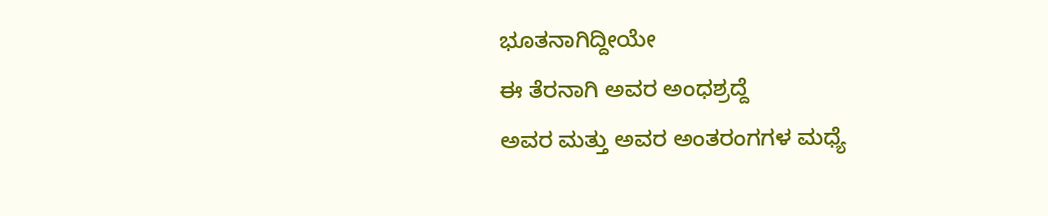ಭೂತನಾಗಿದ್ದೀಯೇ
ಈ ತೆರನಾಗಿ ಅವರ ಅಂಧಶ್ರದ್ದೆ
ಅವರ ಮತ್ತು ಅವರ ಅಂತರಂಗಗಳ ಮಧ್ಯೆ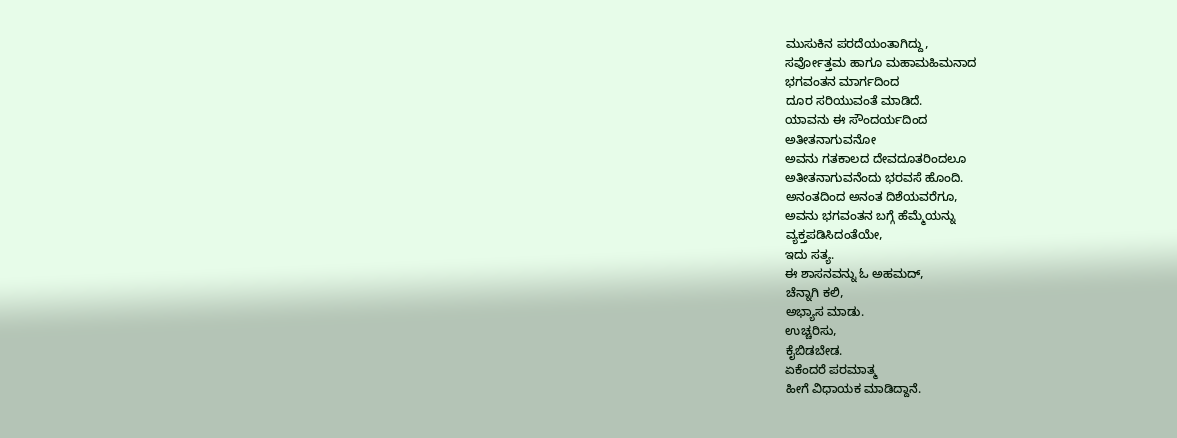ಮುಸುಕಿನ ಪರದೆಯಂತಾಗಿದ್ದು,
ಸರ್ವೋತ್ತಮ ಹಾಗೂ ಮಹಾಮಹಿಮನಾದ
ಭಗವಂತನ ಮಾರ್ಗದಿಂದ
ದೂರ ಸರಿಯುವಂತೆ ಮಾಡಿದೆ.
ಯಾವನು ಈ ಸೌಂದರ್ಯದಿಂದ
ಅತೀತನಾಗುವನೋ
ಅವನು ಗತಕಾಲದ ದೇವದೂತರಿಂದಲೂ
ಅತೀತನಾಗುವನೆಂದು ಭರವಸೆ ಹೊಂದಿ.
ಅನಂತದಿಂದ ಅನಂತ ದಿಶೆಯವರೆಗೂ,
ಅವನು ಭಗವಂತನ ಬಗ್ಗೆ ಹೆಮ್ಮೆಯನ್ನು
ವ್ಯಕ್ತಪಡಿಸಿದಂತೆಯೇ,
ಇದು ಸತ್ಯ.
ಈ ಶಾಸನವನ್ನು ಓ ಅಹಮದ್,
ಚೆನ್ನಾಗಿ ಕಲಿ,
ಅಭ್ಯಾಸ ಮಾಡು.
ಉಚ್ಚರಿಸು,
ಕೈಬಿಡಬೇಡ.
ಏಕೆಂದರೆ ಪರಮಾತ್ಮ
ಹೀಗೆ ವಿಧಾಯಕ ಮಾಡಿದ್ದಾನೆ.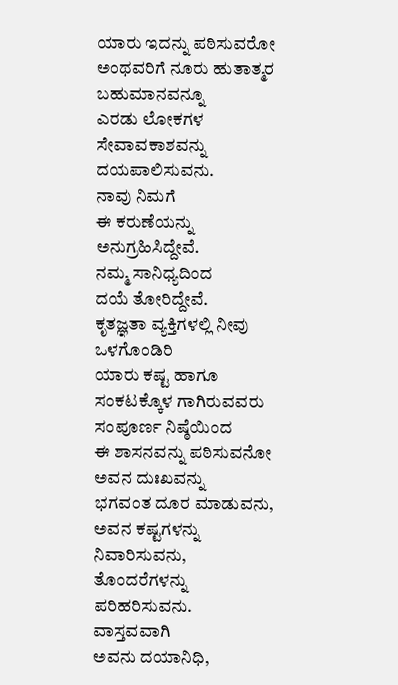ಯಾರು ಇದನ್ನು ಪಠಿಸುವರೋ
ಅಂಥವರಿಗೆ ನೂರು ಹುತಾತ್ಮರ
ಬಹುಮಾನವನ್ನೂ
ಎರಡು ಲೋಕಗಳ ಸೇವಾವಕಾಶವನ್ನು
ದಯಪಾಲಿಸುವನು.
ನಾವು ನಿಮಗೆ
ಈ ಕರುಣೆಯನ್ನು ಅನುಗ್ರಹಿಸಿದ್ದೇವೆ.
ನಮ್ಮ ಸಾನಿಧ್ಯದಿಂದ
ದಯೆ ತೋರಿದ್ದೇವೆ.
ಕೃತಜ್ಞತಾ ವ್ಯಕ್ತಿಗಳಲ್ಲಿ ನೀವು ಒಳಗೊಂಡಿರಿ
ಯಾರು ಕಷ್ಟ ಹಾಗೂ
ಸಂಕಟಕ್ಕೊಳ ಗಾಗಿರುವವರು
ಸಂಪೂರ್ಣ ನಿಷ್ಠೆಯಿಂದ
ಈ ಶಾಸನವನ್ನು ಪಠಿಸುವನೋ
ಅವನ ದುಃಖವನ್ನು
ಭಗವಂತ ದೂರ ಮಾಡುವನು,
ಅವನ ಕಷ್ಟಗಳನ್ನು ನಿವಾರಿಸುವನು,
ತೊಂದರೆಗಳನ್ನು ಪರಿಹರಿಸುವನು.
ವಾಸ್ತವವಾಗಿ
ಅವನು ದಯಾನಿಧಿ,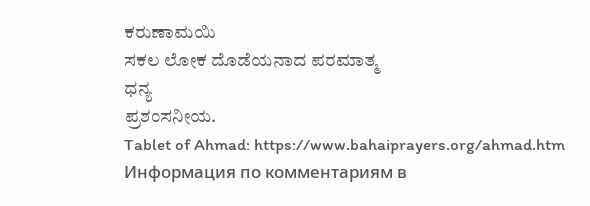ಕರುಣಾಮಯಿ
ಸಕಲ ಲೋಕ ದೊಡೆಯನಾದ ಪರಮಾತ್ಮ
ಧನ್ಯ
ಪ್ರಶಂಸನೀಯ.
Tablet of Ahmad: https://www.bahaiprayers.org/ahmad.htm
Информация по комментариям в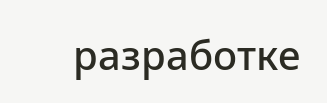разработке